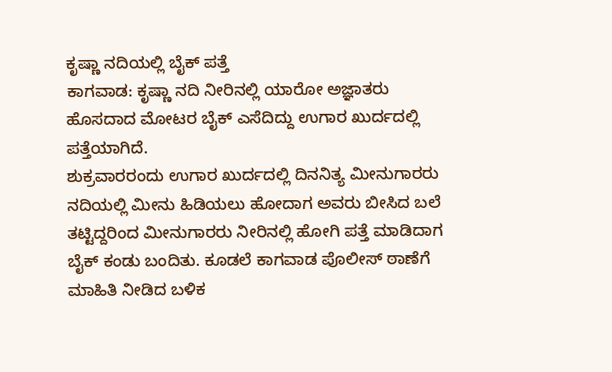ಕೃಷ್ಣಾ ನದಿಯಲ್ಲಿ ಬೈಕ್ ಪತ್ತೆ
ಕಾಗವಾಡ: ಕೃಷ್ಣಾ ನದಿ ನೀರಿನಲ್ಲಿ ಯಾರೋ ಅಜ್ಞಾತರು ಹೊಸದಾದ ಮೋಟರ ಬೈಕ್ ಎಸೆದಿದ್ದು ಉಗಾರ ಖುರ್ದದಲ್ಲಿ ಪತ್ತೆಯಾಗಿದೆ.
ಶುಕ್ರವಾರರಂದು ಉಗಾರ ಖುರ್ದದಲ್ಲಿ ದಿನನಿತ್ಯ ಮೀನುಗಾರರು ನದಿಯಲ್ಲಿ ಮೀನು ಹಿಡಿಯಲು ಹೋದಾಗ ಅವರು ಬೀಸಿದ ಬಲೆ ತಟ್ಟಿದ್ದರಿಂದ ಮೀನುಗಾರರು ನೀರಿನಲ್ಲಿ ಹೋಗಿ ಪತ್ತೆ ಮಾಡಿದಾಗ ಬೈಕ್ ಕಂಡು ಬಂದಿತು. ಕೂಡಲೆ ಕಾಗವಾಡ ಪೊಲೀಸ್ ಠಾಣೆಗೆ ಮಾಹಿತಿ ನೀಡಿದ ಬಳಿಕ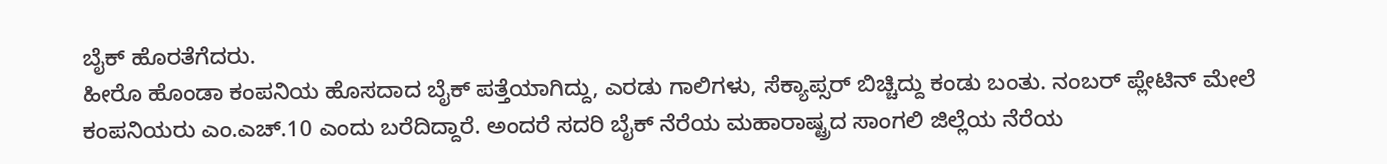ಬೈಕ್ ಹೊರತೆಗೆದರು.
ಹೀರೊ ಹೊಂಡಾ ಕಂಪನಿಯ ಹೊಸದಾದ ಬೈಕ್ ಪತ್ತೆಯಾಗಿದ್ದು, ಎರಡು ಗಾಲಿಗಳು, ಸೆಕ್ಯಾಪ್ಸರ್ ಬಿಚ್ಚಿದ್ದು ಕಂಡು ಬಂತು. ನಂಬರ್ ಪ್ಲೇಟಿನ್ ಮೇಲೆ ಕಂಪನಿಯರು ಎಂ.ಎಚ್.10 ಎಂದು ಬರೆದಿದ್ದಾರೆ. ಅಂದರೆ ಸದರಿ ಬೈಕ್ ನೆರೆಯ ಮಹಾರಾಷ್ಟ್ರದ ಸಾಂಗಲಿ ಜಿಲ್ಲೆಯ ನೆರೆಯ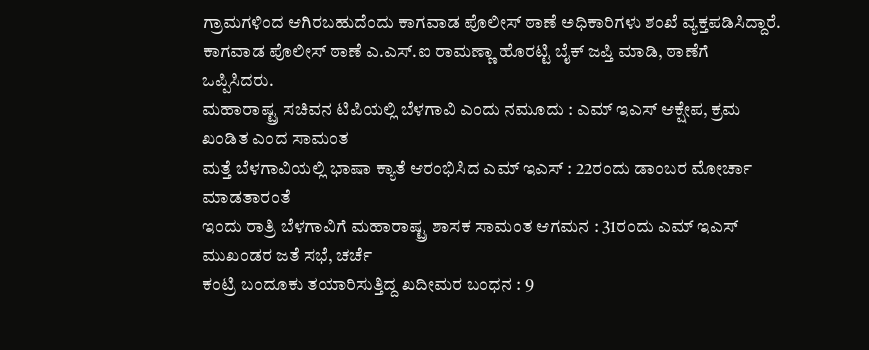ಗ್ರಾಮಗಳಿಂದ ಆಗಿರಬಹುದೆಂದು ಕಾಗವಾಡ ಪೊಲೀಸ್ ಠಾಣೆ ಅಧಿಕಾರಿಗಳು ಶಂಖೆ ವ್ಯಕ್ತಪಡಿಸಿದ್ದಾರೆ. ಕಾಗವಾಡ ಪೊಲೀಸ್ ಠಾಣೆ ಎ.ಎಸ್.ಐ ರಾಮಣ್ಣಾ ಹೊರಟ್ಟಿ ಬೈಕ್ ಜಪ್ತಿ ಮಾಡಿ, ಠಾಣೆಗೆ ಒಪ್ಪಿಸಿದರು.
ಮಹಾರಾಷ್ಟ್ರ ಸಚಿವನ ಟಿಪಿಯಲ್ಲಿ ಬೆಳಗಾವಿ ಎಂದು ನಮೂದು : ಎಮ್ ಇಎಸ್ ಆಕ್ಷೇಪ, ಕ್ರಮ ಖಂಡಿತ ಎಂದ ಸಾಮಂತ
ಮತ್ತೆ ಬೆಳಗಾವಿಯಲ್ಲಿ ಭಾಷಾ ಕ್ಯಾತೆ ಆರಂಭಿಸಿದ ಎಮ್ ಇಎಸ್ : 22ರಂದು ಡಾಂಬರ ಮೋರ್ಚಾ ಮಾಡತಾರಂತೆ
ಇಂದು ರಾತ್ರಿ ಬೆಳಗಾವಿಗೆ ಮಹಾರಾಷ್ಟ್ರ ಶಾಸಕ ಸಾಮಂತ ಆಗಮನ : 31ರಂದು ಎಮ್ ಇಎಸ್ ಮುಖಂಡರ ಜತೆ ಸಭೆ, ಚರ್ಚೆ
ಕಂಟ್ರಿ ಬಂದೂಕು ತಯಾರಿಸುತ್ತಿದ್ದ ಖದೀಮರ ಬಂಧನ : 9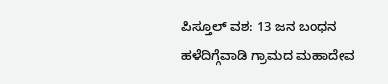ಪಿಸ್ತೂಲ್ ವಶ: 13 ಜನ ಬಂಧನ
ಹಳೆದಿಗ್ಗೆವಾಡಿ ಗ್ರಾಮದ ಮಹಾದೇವ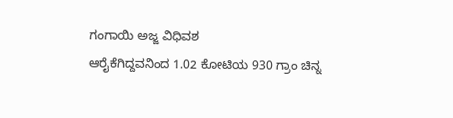ಗಂಗಾಯಿ ಅಜ್ಜ ವಿಧಿವಶ
ಆರೈಕೆಗಿದ್ದವನಿಂದ 1.02 ಕೋಟಿಯ 930 ಗ್ರಾಂ ಚಿನ್ನ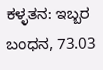ಕಳ್ಳತನ: ಇಬ್ಬರ ಬಂಧನ, 73.03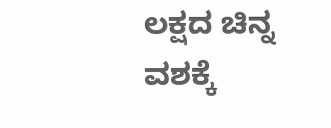ಲಕ್ಷದ ಚಿನ್ನ ವಶಕ್ಕೆ